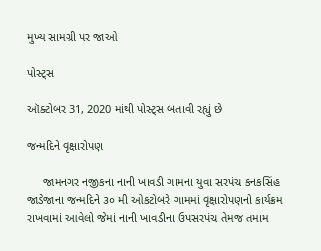મુખ્ય સામગ્રી પર જાઓ

પોસ્ટ્સ

ઑક્ટોબર 31, 2020 માંથી પોસ્ટ્સ બતાવી રહ્યું છે

જન્મદિને વૃક્ષારોપણ

     જામનગર નજીકના નાની ખાવડી ગામના યુવા સરપંચ કનકસિંહ જાડેજાના જન્મદિને ૩૦ મી ઓકટોબરે ગામમાં વૃક્ષારોપણનો કાર્યક્રમ રાખવામાં આવેલો જેમાં નાની ખાવડીના ઉપસરપંચ તેમજ તમામ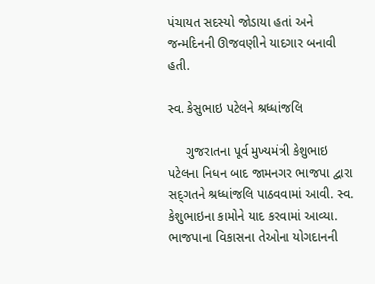પંચાયત સદસ્યો જોડાયા હતાં અને જન્મદિનની ઊજવણીને યાદગાર બનાવી હતી.

સ્વ. કેસુભાઇ પટેલને શ્રધ્ધાંજલિ

     ગુજરાતના પૂર્વ મુખ્યમંત્રી કેશુભાઇ પટેલના નિધન બાદ જામનગર ભાજપા દ્વારા સદ્‌ગતને શ્રધ્ધાંજલિ પાઠવવામાં આવી. સ્વ. કેશુભાઇના કામોને યાદ કરવામાં આવ્યા. ભાજપાના વિકાસના તેઓના યોગદાનની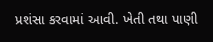પ્રશંસા કરવામાં આવી. ખેતી તથા પાણી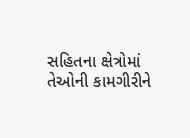સહિતના ક્ષેત્રોમાં તેઓની કામગીરીને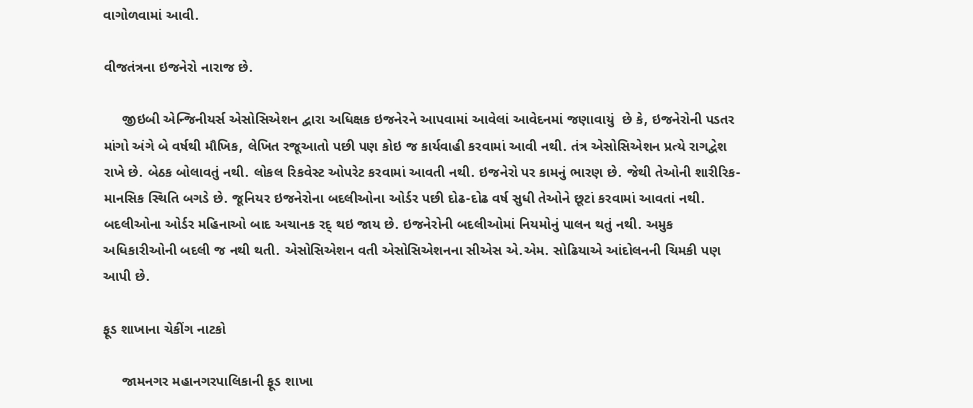વાગોળવામાં આવી.

વીજતંત્રના ઇજનેરો નારાજ છે.

     જીઇબી એન્જિનીયર્સ એસોસિએશન દ્વારા અધિક્ષક ઇજનેરને આપવામાં આવેલાં આવેદનમાં જણાવાયું  છે કે, ઇજનેરોની પડતર માંગો અંગે બે વર્ષથી મૌખિક, લેખિત રજૂઆતો પછી પણ કોઇ જ કાર્યવાહી કરવામાં આવી નથી. તંત્ર એસોસિએશન પ્રત્યે રાગદ્વેશ રાખે છે. બેઠક બોલાવતું નથી. લોકલ રિકવેસ્ટ ઓપરેટ કરવામાં આવતી નથી. ઇજનેરો પર કામનું ભારણ છે. જેથી તેઓની શારીરિક-માનસિક સ્થિતિ બગડે છે. જૂનિયર ઇજનેરોના બદલીઓના ઓર્ડર પછી દોઢ-દોઢ વર્ષ સુધી તેઓને છૂટાં કરવામાં આવતાં નથી. બદલીઓના ઓર્ડર મહિનાઓ બાદ અચાનક રદ્‌ થઇ જાય છે. ઇજનેરોની બદલીઓમાં નિયમોનું પાલન થતું નથી. અમુક અધિકારીઓની બદલી જ નથી થતી. એસોસિએશન વતી એસોસિએશનના સીએસ એ.એમ. સોઢિયાએ આંદોલનની ચિમકી પણ આપી છે.

ફૂડ શાખાના ચેકીંગ નાટકો

     જામનગર મહાનગરપાલિકાની ફૂડ શાખા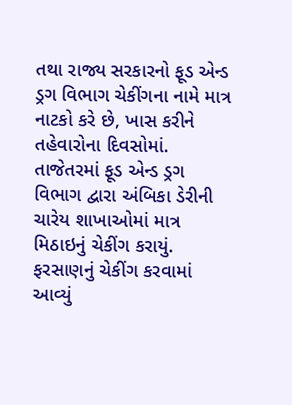તથા રાજ્ય સરકારનો ફૂડ એન્ડ ડ્રગ વિભાગ ચેકીંગના નામે માત્ર નાટકો કરે છે, ખાસ કરીને તહેવારોના દિવસોમાં.      તાજેતરમાં ફૂડ એન્ડ ડ્રગ વિભાગ દ્વારા અંબિકા ડેરીની ચારેય શાખાઓમાં માત્ર મિઠાઇનું ચેકીંગ કરાયું. ફરસાણનું ચેકીંગ કરવામાં આવ્યું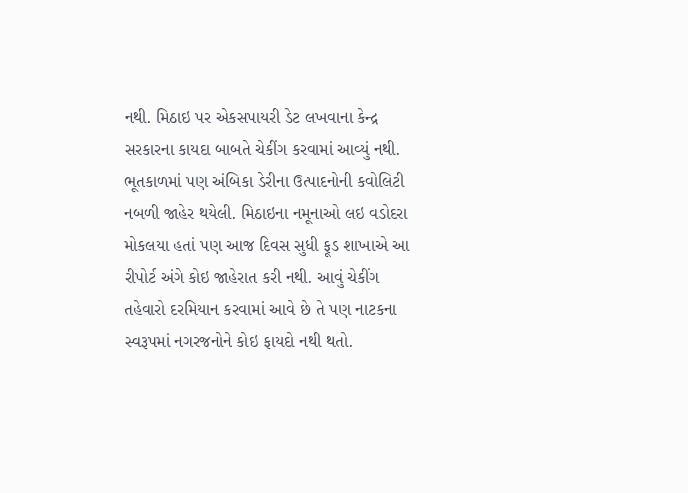નથી. મિઠાઇ પર એકસપાયરી ડેટ લખવાના કેન્દ્ર સરકારના કાયદા બાબતે ચેકીંગ કરવામાં આવ્યું નથી. ભૂતકાળમાં પણ અંબિકા ડેરીના ઉત્પાદનોની કવોલિટી નબળી જાહેર થયેલી. મિઠાઇના નમૂનાઓ લઇ વડોદરા મોકલયા હતાં પણ આજ દિવસ સુધી ફૂડ શાખાએ આ રીપોર્ટ અંગે કોઇ જાહેરાત કરી નથી. આવું ચેકીંગ તહેવારો દરમિયાન કરવામાં આવે છે તે પણ નાટકના સ્વરૂપમાં નગરજનોને કોઇ ફાયદો નથી થતો.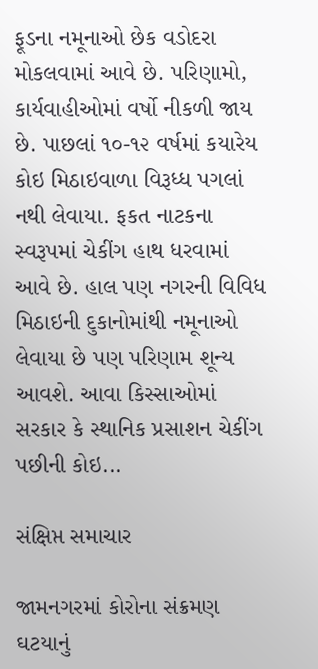ફૂડના નમૂનાઓ છેક વડોદરા મોકલવામાં આવે છે. પરિણામો, કાર્યવાહીઓમાં વર્ષો નીકળી જાય છે. પાછલાં ૧૦-૧૨ વર્ષમાં કયારેય કોઇ મિઠાઇવાળા વિરૂધ્ધ પગલાં નથી લેવાયા. ફકત નાટકના સ્વરૂપમાં ચેકીંગ હાથ ધરવામાં આવે છે. હાલ પણ નગરની વિવિધ મિઠાઇની દુકાનોમાંથી નમૂનાઓ લેવાયા છે પણ પરિણામ શૂન્ય આવશે. આવા કિસ્સાઓમાં સરકાર કે સ્થાનિક પ્રસાશન ચેકીંગ પછીની કોઇ...

સંક્ષિપ્ત સમાચાર

જામનગરમાં કોરોના સંક્રમણ ઘટયાનું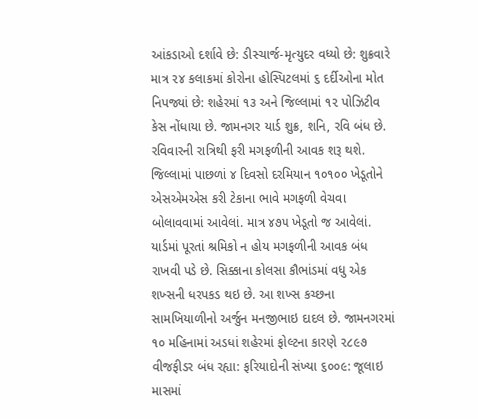આંકડાઓ દર્શાવે છે: ડીસ્ચાર્જ-મૃત્યુદર વધ્યો છે: શુક્રવારે માત્ર ૨૪ કલાકમાં કોરોના હોસ્પિટલમાં ૬ દર્દીઓના મોત નિપજ્યાં છે: શહેરમાં ૧૩ અને જિલ્લામાં ૧૨ પોઝિટીવ કેસ નોંધાયા છે. જામનગર યાર્ડ શુક્ર, શનિ, રવિ બંધ છે. રવિવારની રાત્રિથી ફરી મગફળીની આવક શરૂ થશે. જિલ્લામાં પાછળાં ૪ દિવસો દરમિયાન ૧૦૧૦૦ ખેડૂતોને એસએમએસ કરી ટેકાના ભાવે મગફળી વેચવા બોલાવવામાં આવેલાં. માત્ર ૪૭૫ ખેડૂતો જ આવેલાં. યાર્ડમાં પૂરતાં શ્રમિકો ન હોય મગફળીની આવક બંધ રાખવી પડે છે. સિક્કાના કોલસા કૌભાંડમાં વધુ એક શખ્સની ધરપકડ થઇ છે. આ શખ્સ કચ્છના સામખિયાળીનો અર્જુન મનજીભાઇ દાદલ છે. જામનગરમાં ૧૦ મહિનામાં અડધાં શહેરમાં ફોલ્ટના કારણે ૨૮૯૭ વીજફીડર બંધ રહ્યા: ફરિયાદોની સંખ્યા ૬૦૦૯: જૂલાઇ માસમાં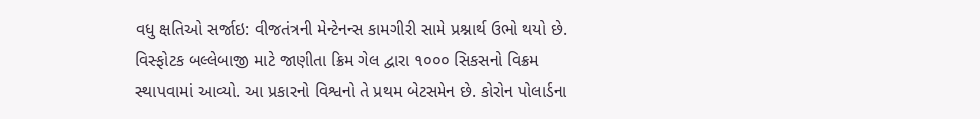વધુ ક્ષતિઓ સર્જાઇ: વીજતંત્રની મેન્ટેનન્સ કામગીરી સામે પ્રશ્નાર્થ ઉભો થયો છે. વિસ્ફોટક બલ્લેબાજી માટે જાણીતા ક્રિમ ગેલ દ્વારા ૧૦૦૦ સિકસનો વિક્રમ સ્થાપવામાં આવ્યો. આ પ્રકારનો વિશ્વનો તે પ્રથમ બેટસમેન છે. કોરોન પોલાર્ડના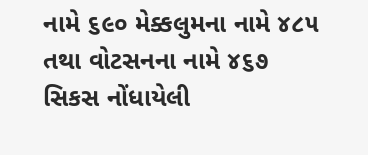નામે ૬૯૦ મેક્કલુમના નામે ૪૮૫ તથા વોટસનના નામે ૪૬૭ સિકસ નોંધાયેલી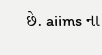છે. aiims ના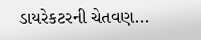ડાયરેકટરની ચેતવણ...